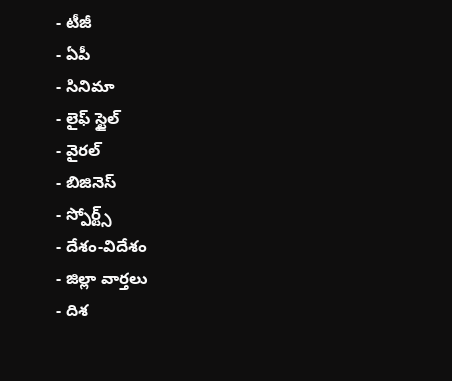- టీజీ
- ఏపీ
- సినిమా
- లైఫ్ స్టైల్
- వైరల్
- బిజినెస్
- స్పోర్ట్స్
- దేశం-విదేశం
- జిల్లా వార్తలు
- దిశ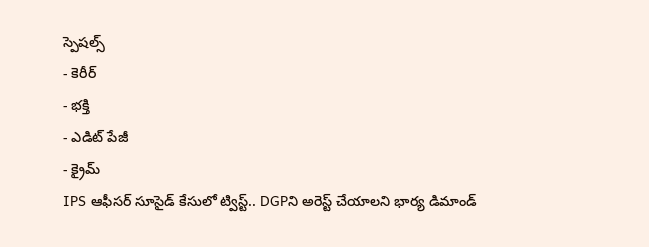స్పెషల్స్
- కెరీర్
- భక్తి
- ఎడిట్ పేజీ
- క్రైమ్
IPS ఆఫీసర్ సూసైడ్ కేసులో ట్విస్ట్.. DGPని అరెస్ట్ చేయాలని భార్య డిమాండ్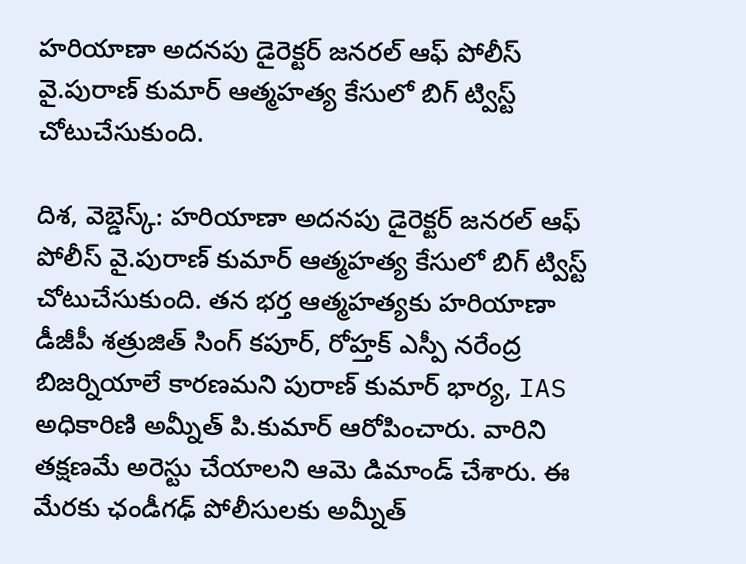హరియాణా అదనపు డైరెక్టర్ జనరల్ ఆఫ్ పోలీస్ వై.పురాణ్ కుమార్ ఆత్మహత్య కేసులో బిగ్ ట్విస్ట్ చోటుచేసుకుంది.

దిశ, వెబ్డెస్క్: హరియాణా అదనపు డైరెక్టర్ జనరల్ ఆఫ్ పోలీస్ వై.పురాణ్ కుమార్ ఆత్మహత్య కేసులో బిగ్ ట్విస్ట్ చోటుచేసుకుంది. తన భర్త ఆత్మహత్యకు హరియాణా డీజీపీ శత్రుజిత్ సింగ్ కపూర్, రోహ్తక్ ఎస్పీ నరేంద్ర బిజర్నియాలే కారణమని పురాణ్ కుమార్ భార్య, IAS అధికారిణి అమ్నీత్ పి.కుమార్ ఆరోపించారు. వారిని తక్షణమే అరెస్టు చేయాలని ఆమె డిమాండ్ చేశారు. ఈ మేరకు ఛండీగఢ్ పోలీసులకు అమ్నీత్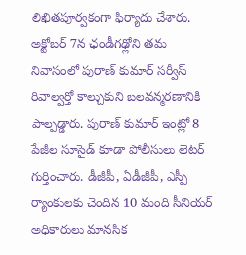లిఖితపూర్వకంగా ఫిర్యాదు చేశారు. అక్టోబర్ 7న ఛండీగఢ్లోని తమ నివాసంలో పురాణ్ కుమార్ సర్వీస్ రివాల్వర్తో కాల్చుకుని బలవన్మరణానికి పాల్పడ్డారు. పురాణ్ కుమార్ ఇంట్లో 8 పేజీల సూసైడ్ కూడా పోలీసులు లెటర్ గుర్తించారు. డీజీపీ, ఏడీజీపీ, ఎస్పీ ర్యాంకులకు చెందిన 10 మంది సీనియర్ అధికారులు మానసిక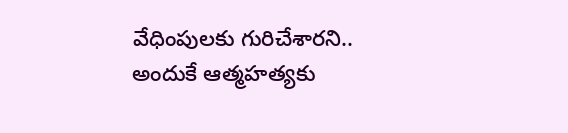వేధింపులకు గురిచేశారని.. అందుకే ఆత్మహత్యకు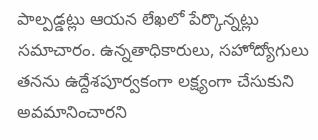పాల్పడ్డట్లు ఆయన లేఖలో పేర్కొన్నట్లు సమాచారం. ఉన్నతాధికారులు, సహోద్యోగులు తనను ఉద్దేశపూర్వకంగా లక్ష్యంగా చేసుకుని అవమానించారని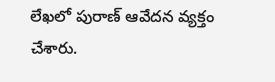లేఖలో పురాణ్ ఆవేదన వ్యక్తం చేశారు.